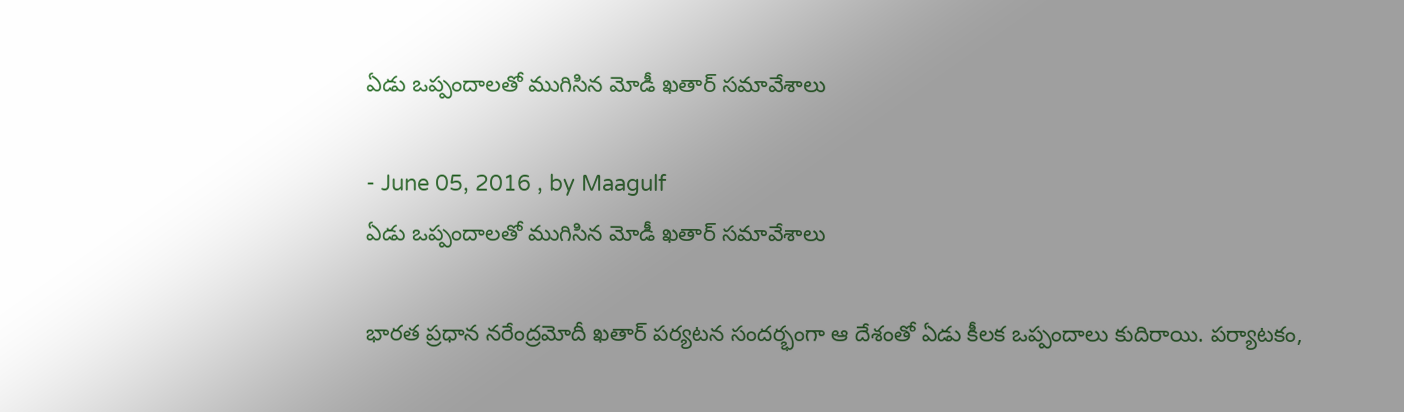ఏడు ఒప్పందాలతో ముగిసిన మోడీ ఖతార్ సమావేశాలు

- June 05, 2016 , by Maagulf
ఏడు ఒప్పందాలతో ముగిసిన మోడీ ఖతార్ సమావేశాలు

భారత ప్రధాన నరేంద్రమోదీ ఖతార్‌ పర్యటన సందర్భంగా ఆ దేశంతో ఏడు కీలక ఒప్పందాలు కుదిరాయి. పర్యాటకం,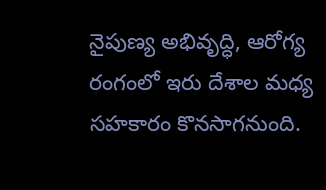నైపుణ్య అభివృద్ధి, ఆరోగ్య రంగంలో ఇరు దేశాల మధ్య సహకారం కొనసాగనుంది.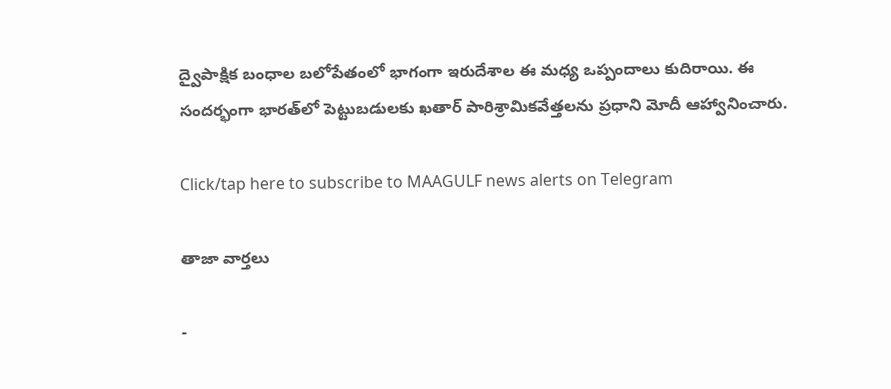ద్వైపాక్షిక బంధాల బలోపేతంలో భాగంగా ఇరుదేశాల ఈ మధ్య ఒప్పందాలు కుదిరాయి. ఈ సందర్భంగా భారత్‌లో పెట్టుబడులకు ఖతార్‌ పారిశ్రామికవేత్తలను ప్రధాని మోదీ ఆహ్వానించారు.

Click/tap here to subscribe to MAAGULF news alerts on Telegram

తాజా వార్తలు

-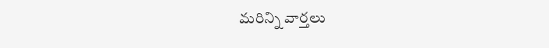మరిన్ని వార్తలు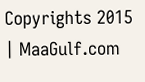Copyrights 2015 | MaaGulf.com